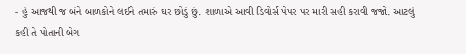- હું આજથી જ બંને બાળકોને લઈને તમારું ઘર છોડું છું. શાળાએ આવી ડિવોર્સ પેપર પર મારી સહી કરાવી જજો. આટલું કહી તે પોતાની બેગ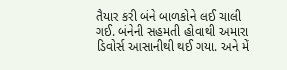તૈયાર કરી બંને બાળકોને લઈ ચાલી ગઈ. બંનેની સહમતી હોવાથી અમારા ડિવોર્સ આસાનીથી થઈ ગયા. અને મેં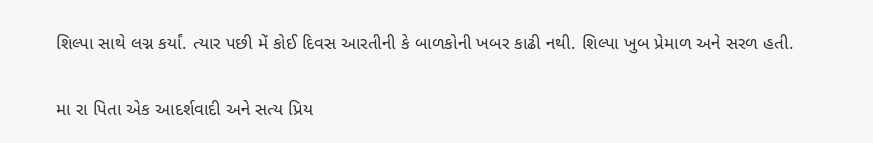શિલ્પા સાથે લગ્ન કર્યાં. ત્યાર પછી મેં કોઈ દિવસ આરતીની કે બાળકોની ખબર કાઢી નથી. શિલ્પા ખુબ પ્રેમાળ અને સરળ હતી.

મા રા પિતા એક આદર્શવાદી અને સત્ય પ્રિય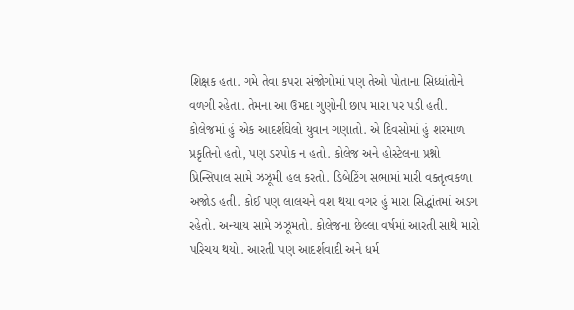શિક્ષક હતા. ગમે તેવા કપરા સંજોગોમાં પણ તેઓ પોતાના સિધ્ધાંતોને વળગી રહેતા. તેમના આ ઉમદા ગુણોની છાપ મારા પર પડી હતી. કોલેજમાં હું એક આદર્શઘેલો યુવાન ગણાતો. એ દિવસોમાં હું શરમાળ પ્રકૃતિનો હતો, પણ ડરપોક ન હતો. કોલેજ અને હોસ્ટેલના પ્રશ્નો પ્રિન્સિપાલ સામે ઝઝૂમી હલ કરતો. ડિબેટિંગ સભામાં મારી વક્તૃત્વકળા અજોડ હતી. કોઈ પણ લાલચને વશ થયા વગર હું મારા સિદ્ધાંતમાં અડગ રહેતો. અન્યાય સામે ઝઝૂમતો. કોલેજના છેલ્લા વર્ષમાં આરતી સાથે મારો પરિચય થયો. આરતી પણ આદર્શવાદી અને ધર્મ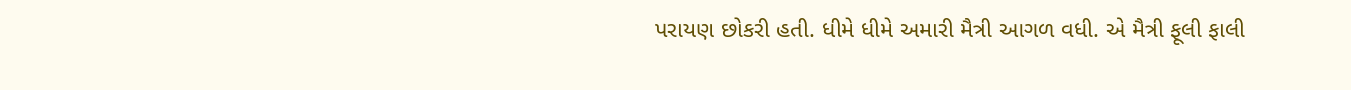પરાયણ છોકરી હતી. ધીમે ધીમે અમારી મૈત્રી આગળ વધી. એ મૈત્રી ફૂલી ફાલી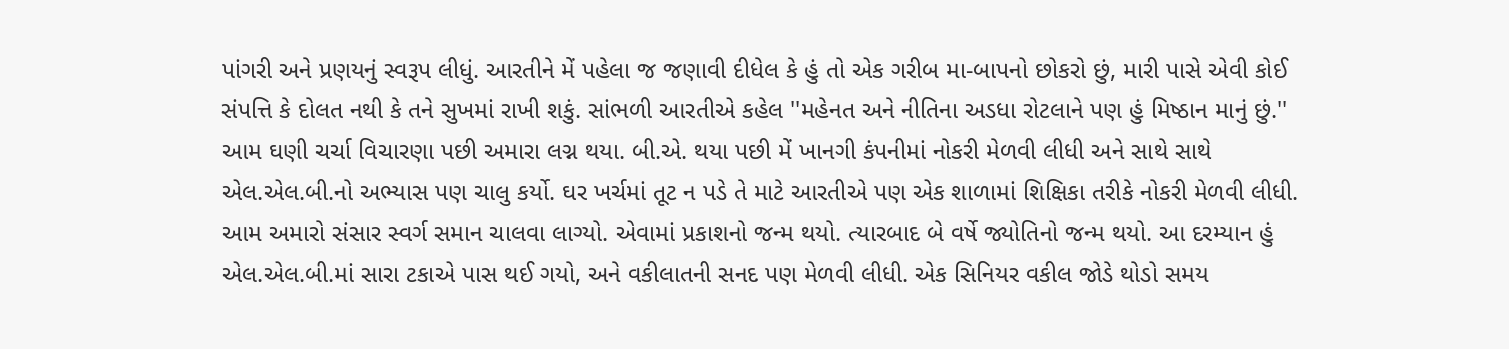પાંગરી અને પ્રણયનું સ્વરૂપ લીધું. આરતીને મેં પહેલા જ જણાવી દીધેલ કે હું તો એક ગરીબ મા-બાપનો છોકરો છું, મારી પાસે એવી કોઈ સંપત્તિ કે દોલત નથી કે તને સુખમાં રાખી શકું. સાંભળી આરતીએ કહેલ ''મહેનત અને નીતિના અડધા રોટલાને પણ હું મિષ્ઠાન માનું છું.'' આમ ઘણી ચર્ચા વિચારણા પછી અમારા લગ્ન થયા. બી.એ. થયા પછી મેં ખાનગી કંપનીમાં નોકરી મેળવી લીધી અને સાથે સાથે એલ.એલ.બી.નો અભ્યાસ પણ ચાલુ કર્યો. ઘર ખર્ચમાં તૂટ ન પડે તે માટે આરતીએ પણ એક શાળામાં શિક્ષિકા તરીકે નોકરી મેળવી લીધી. આમ અમારો સંસાર સ્વર્ગ સમાન ચાલવા લાગ્યો. એવામાં પ્રકાશનો જન્મ થયો. ત્યારબાદ બે વર્ષે જ્યોતિનો જન્મ થયો. આ દરમ્યાન હું એલ.એલ.બી.માં સારા ટકાએ પાસ થઈ ગયો, અને વકીલાતની સનદ પણ મેળવી લીધી. એક સિનિયર વકીલ જોડે થોડો સમય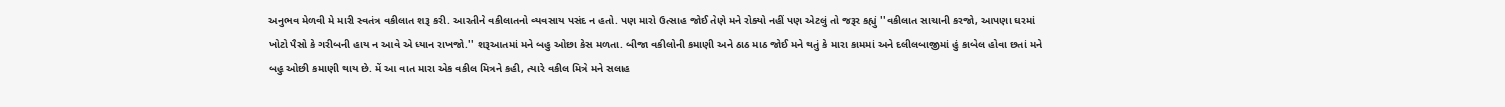અનુભવ મેળવી મે મારી સ્વતંત્ર વકીલાત શરૂ કરી. આરતીને વકીલાતનો વ્યવસાય પસંદ ન હતો. પણ મારો ઉત્સાહ જોઈ તેણે મને રોક્યો નહીં પણ એટલું તો જરૂર કહ્યું ''વકીલાત સાચાની કરજો, આપણા ઘરમાં ખોટો પૈસો કે ગરીબની હાય ન આવે એ ધ્યાન રાખજો.'' શરૂઆતમાં મને બહુ ઓછા કેસ મળતા. બીજા વકીલોની કમાણી અને ઠાઠ માઠ જોઈ મને થતું કે મારા કામમાં અને દલીલબાજીમાં હું કાબેલ હોવા છતાં મને બહુ ઓછી કમાણી થાય છે. મેં આ વાત મારા એક વકીલ મિત્રને કહી, ત્યારે વકીલ મિત્રે મને સલાહ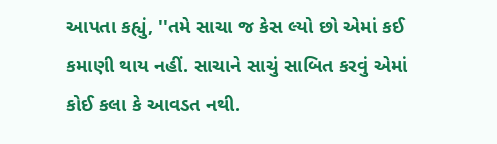આપતા કહ્યું, ''તમે સાચા જ કેસ લ્યો છો એમાં કઈ કમાણી થાય નહીં. સાચાને સાચું સાબિત કરવું એમાં કોઈ કલા કે આવડત નથી.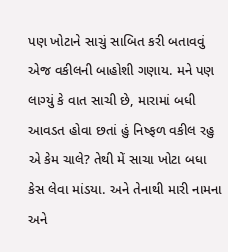પણ ખોટાને સાચું સાબિત કરી બતાવવું એજ વકીલની બાહોશી ગણાય. મને પણ લાગ્યું કે વાત સાચી છે, મારામાં બધી આવડત હોવા છતાં હું નિષ્ફળ વકીલ રહુ એ કેમ ચાલે? તેથી મેં સાચા ખોટા બધા કેસ લેવા માંડયા. અને તેનાથી મારી નામના અને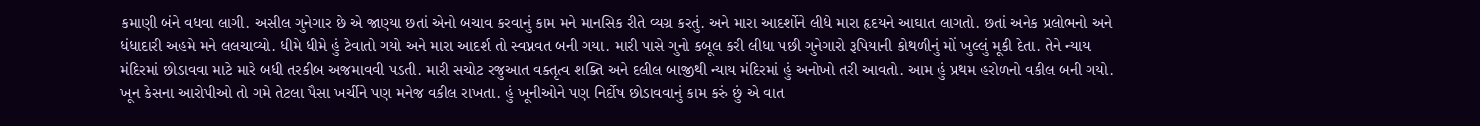કમાણી બંને વધવા લાગી. અસીલ ગુનેગાર છે એ જાણ્યા છતાં એનો બચાવ કરવાનું કામ મને માનસિક રીતે વ્યગ્ર કરતું. અને મારા આદર્શોને લીધે મારા હૃદયને આઘાત લાગતો. છતાં અનેક પ્રલોભનો અને ધંધાદારી અહમે મને લલચાવ્યો. ધીમે ધીમે હું ટેવાતો ગયો અને મારા આદર્શ તો સ્વપ્નવત બની ગયા. મારી પાસે ગુનો કબૂલ કરી લીધા પછી ગુનેગારો રૂપિયાની કોથળીનું મોં ખુલ્લું મૂકી દેતા. તેને ન્યાય મંદિરમાં છોડાવવા માટે મારે બધી તરકીબ અજમાવવી પડતી. મારી સચોટ રજુઆત વક્તૃત્વ શક્તિ અને દલીલ બાજીથી ન્યાય મંદિરમાં હું અનોખો તરી આવતો. આમ હું પ્રથમ હરોળનો વકીલ બની ગયો. ખૂન કેસના આરોપીઓ તો ગમે તેટલા પૈસા ખર્ચીને પણ મનેજ વકીલ રાખતા. હું ખૂનીઓને પણ નિર્દોષ છોડાવવાનું કામ કરું છું એ વાત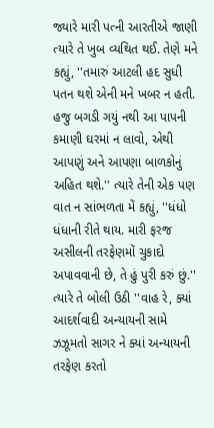જ્યારે મારી પત્ની આરતીએ જાણી ત્યારે તે ખુબ વ્યથિત થઈ. તેણે મને કહ્યું, ''તમારું આટલી હદ સુધી પતન થશે એની મને ખબર ન હતી. હજુ બગડી ગયું નથી આ પાપની કમાણી ઘરમાં ન લાવો, એથી આપણું અને આપણા બાળકોનું અહિત થશે.'' ત્યારે તેની એક પણ વાત ન સાંભળતા મેં કહ્યું, ''ધંધો ધંધાની રીતે થાય. મારી ફરજ અસીલની તરફેણમોં ચુકાદો અપાવવાની છે, તે હું પુરી કરું છું.'' ત્યારે તે બોલી ઉઠી ''વાહ રે, ક્યાં આદર્શવાદી અન્યાયની સામે ઝઝૂમતો સાગર ને ક્યાં અન્યાયની તરફેણ કરતો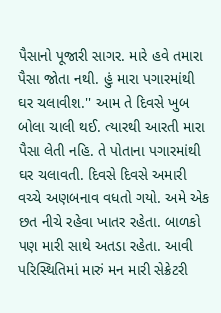પૈસાનો પૂજારી સાગર. મારે હવે તમારા પૈસા જોતા નથી. હું મારા પગારમાંથી ઘર ચલાવીશ.'' આમ તે દિવસે ખુબ બોલા ચાલી થઈ. ત્યારથી આરતી મારા પૈસા લેતી નહિ. તે પોતાના પગારમાંથી ઘર ચલાવતી. દિવસે દિવસે અમારી વચ્ચે અણબનાવ વધતો ગયો. અમે એક છત નીચે રહેવા ખાતર રહેતા. બાળકો પણ મારી સાથે અતડા રહેતા. આવી પરિસ્થિતિમાં મારું મન મારી સેક્રેટરી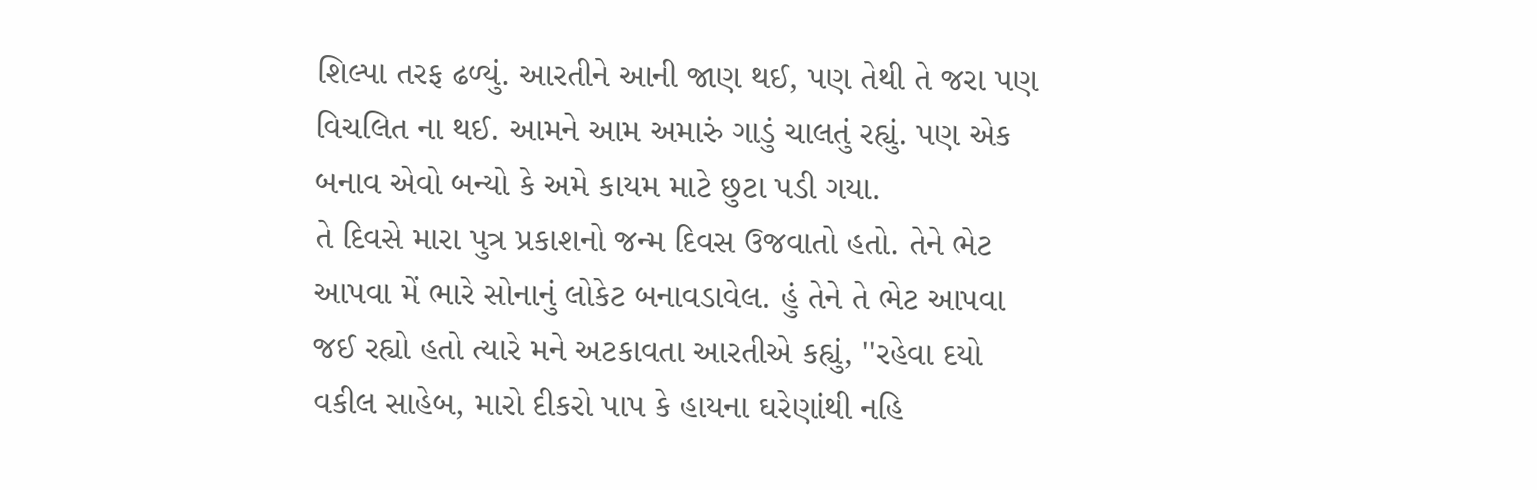શિલ્પા તરફ ઢળ્યું. આરતીને આની જાણ થઈ, પણ તેથી તે જરા પણ વિચલિત ના થઈ. આમને આમ અમારું ગાડું ચાલતું રહ્યું. પણ એક બનાવ એવો બન્યો કે અમે કાયમ માટે છુટા પડી ગયા.
તે દિવસે મારા પુત્ર પ્રકાશનો જન્મ દિવસ ઉજવાતો હતો. તેને ભેટ આપવા મેં ભારે સોનાનું લોકેટ બનાવડાવેલ. હું તેને તે ભેટ આપવા જઈ રહ્યો હતો ત્યારે મને અટકાવતા આરતીએ કહ્યું, ''રહેવા દયો વકીલ સાહેબ, મારો દીકરો પાપ કે હાયના ઘરેણાંથી નહિ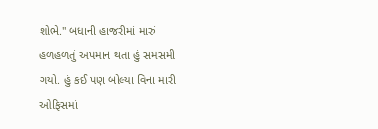શોભે.'' બધાની હાજરીમાં મારું હળહળતું અપમાન થતા હું સમસમી ગયો. હું કઈ પણ બોલ્યા વિના મારી ઓફિસમાં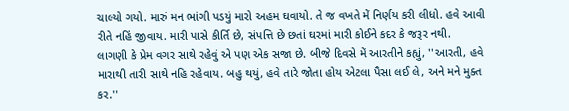ચાલ્યો ગયો. મારું મન ભાંગી પડયું મારો અહમ ઘવાયો. તે જ વખતે મેં નિર્ણય કરી લીધો. હવે આવી રીતે નહિં જીવાય. મારી પાસે કીર્તિ છે, સંપત્તિ છે છતાં ઘરમાં મારી કોઈને કદર કે જરૂર નથી.
લાગણી કે પ્રેમ વગર સાથે રહેવું એ પણ એક સજા છે. બીજે દિવસે મેં આરતીને કહ્યું, ''આરતી, હવે મારાથી તારી સાથે નહિ રહેવાય. બહુ થયું, હવે તારે જોતા હોય એટલા પૈસા લઈ લે, અને મને મુક્ત કર.''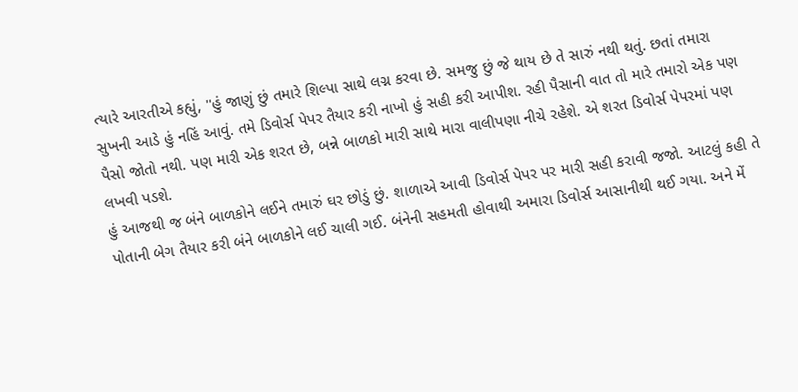ત્યારે આરતીએ કહ્યું, ''હું જાણું છું તમારે શિલ્પા સાથે લગ્ન કરવા છે. સમજુ છું જે થાય છે તે સારું નથી થતું. છતાં તમારા સુખની આડે હું નહિં આવું. તમે ડિવોર્સ પેપર તૈયાર કરી નાખો હું સહી કરી આપીશ. રહી પૈસાની વાત તો મારે તમારો એક પણ પૈસો જોતો નથી. પણ મારી એક શરત છે, બન્ને બાળકો મારી સાથે મારા વાલીપણા નીચે રહેશે. એ શરત ડિવોર્સ પેપરમાં પણ લખવી પડશે.
હું આજથી જ બંને બાળકોને લઈને તમારું ઘર છોડું છું. શાળાએ આવી ડિવોર્સ પેપર પર મારી સહી કરાવી જજો. આટલું કહી તે પોતાની બેગ તૈયાર કરી બંને બાળકોને લઈ ચાલી ગઈ. બંનેની સહમતી હોવાથી અમારા ડિવોર્સ આસાનીથી થઈ ગયા. અને મેં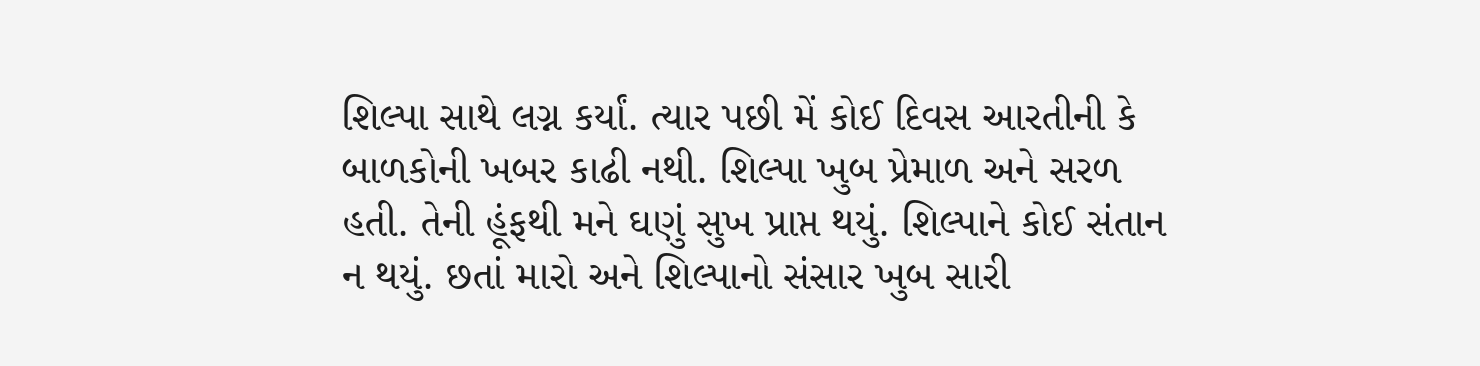શિલ્પા સાથે લગ્ન કર્યાં. ત્યાર પછી મેં કોઈ દિવસ આરતીની કે બાળકોની ખબર કાઢી નથી. શિલ્પા ખુબ પ્રેમાળ અને સરળ હતી. તેની હૂંફથી મને ઘણું સુખ પ્રાપ્ત થયું. શિલ્પાને કોઈ સંતાન ન થયું. છતાં મારો અને શિલ્પાનો સંસાર ખુબ સારી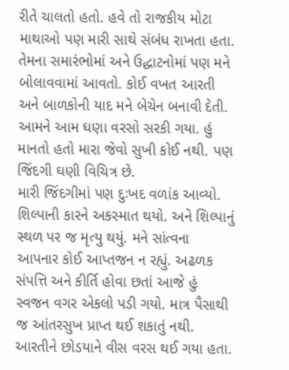રીતે ચાલતો હતો. હવે તો રાજકીય મોટા માથાઓ પણ મારી સાથે સંબંધ રાખતા હતા. તેમના સમારંભોમાં અને ઉદ્ધાટનોમાં પણ મને બોલાવવામાં આવતો. કોઈ વખત આરતી અને બાળકોની યાદ મને બેચેન બનાવી દેતી. આમને આમ ઘણા વરસો સરકી ગયા. હું માનતો હતો મારા જેવો સુખી કોઈ નથી. પણ જિંદગી ઘણી વિચિત્ર છે.
મારી જિંદગીમાં પણ દુઃખદ વળાંક આવ્યો. શિલ્પાની કારને અકસ્માત થયો. અને શિલ્પાનું સ્થળ પર જ મૃત્યુ થયું. મને સાંત્વના આપનાર કોઈ આપ્તજન ન રહ્યું. અઢળક સંપત્તિ અને કીર્તિ હોવા છતાં આજે હું સ્વજન વગર એકલો પડી ગયો. માત્ર પૈસાથી જ આંતરસુખ પ્રાપ્ત થઈ શકાતું નથી.
આરતીને છોડયાને વીસ વરસ થઈ ગયા હતા.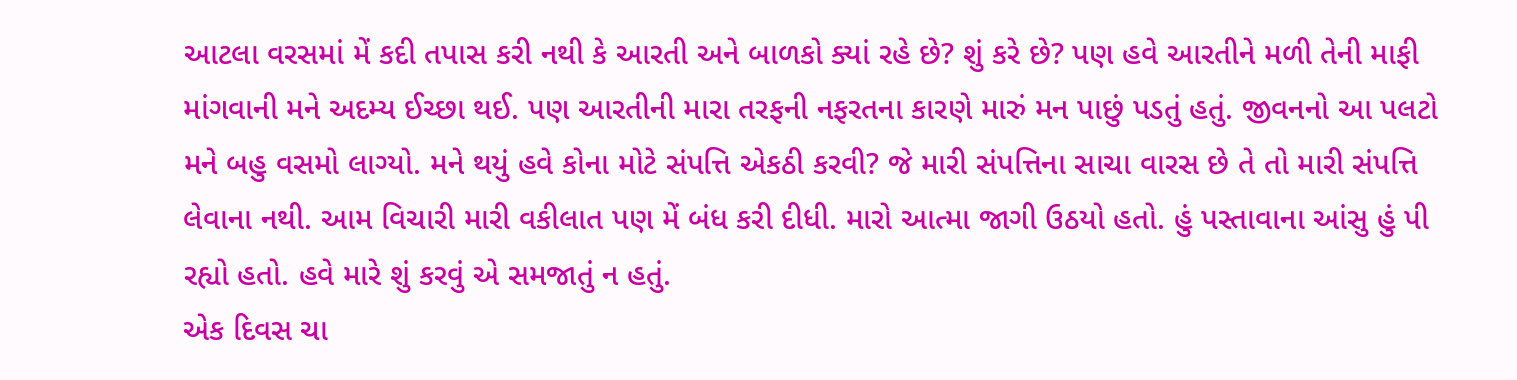આટલા વરસમાં મેં કદી તપાસ કરી નથી કે આરતી અને બાળકો ક્યાં રહે છે? શું કરે છે? પણ હવે આરતીને મળી તેની માફી માંગવાની મને અદમ્ય ઈચ્છા થઈ. પણ આરતીની મારા તરફની નફરતના કારણે મારું મન પાછું પડતું હતું. જીવનનો આ પલટો મને બહુ વસમો લાગ્યો. મને થયું હવે કોના મોટે સંપત્તિ એકઠી કરવી? જે મારી સંપત્તિના સાચા વારસ છે તે તો મારી સંપત્તિ લેવાના નથી. આમ વિચારી મારી વકીલાત પણ મેં બંધ કરી દીધી. મારો આત્મા જાગી ઉઠયો હતો. હું પસ્તાવાના આંસુ હું પી રહ્યો હતો. હવે મારે શું કરવું એ સમજાતું ન હતું.
એક દિવસ ચા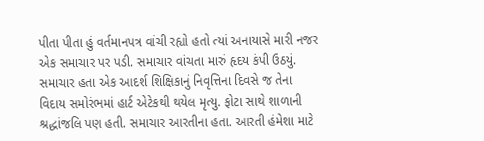પીતા પીતા હું વર્તમાનપત્ર વાંચી રહ્યો હતો ત્યાં અનાયાસે મારી નજર એક સમાચાર પર પડી. સમાચાર વાંચતા મારું હૃદય કંપી ઉઠયું. સમાચાર હતા એક આદર્શ શિક્ષિકાનું નિવૃત્તિના દિવસે જ તેના વિદાય સમોરંભમાં હાર્ટ એટેકથી થયેલ મૃત્યુ. ફોટા સાથે શાળાની શ્રદ્ધાંજલિ પણ હતી. સમાચાર આરતીના હતા. આરતી હંમેશા માટે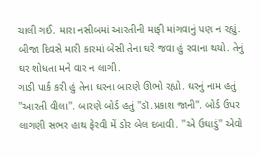ચાલી ગઈ. મારા નસીબમાં આરતીની માફી માંગવાનું પણ ન રહ્યું. બીજા દિવસે મારી કારમાં બેસી તેના ઘરે જવા હું રવાના થયો. તેનું ઘર શોધતા મને વાર ન લાગી.
ગાડી પાર્ક કરી હું તેના ઘરના બારણે ઊભો રહ્યો. ઘરનું નામ હતું ''આરતી વીલા''. બારણે બોર્ડ હતું ''ડૉ.પ્રકાશ જાની''. બોર્ડ ઉપર લાગણી સભર હાથ ફેરવી મેં ડોર બેલ દબાવી. ''એ ઉઘાડું'' એવો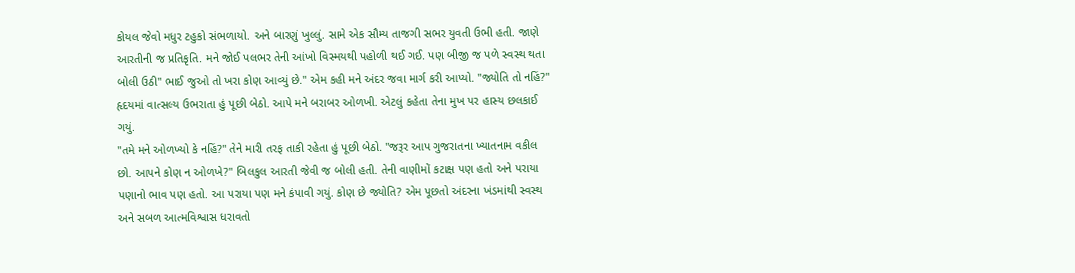કોયલ જેવો મધુર ટહુકો સંભળાયો. અને બારણું ખુલ્લું. સામે એક સૌમ્ય તાજગી સભર યુવતી ઉભી હતી. જાણે આરતીની જ પ્રતિકૃતિ. મને જોઈ પલભર તેની આંખો વિસ્મયથી પહોળી થઈ ગઈ. પણ બીજી જ પળે સ્વસ્થ થતા બોલી ઉઠી'' ભાઈ જુઓ તો ખરા કોણ આવ્યું છે.'' એમ કહી મને અંદર જવા માર્ગ કરી આપ્યો. ''જ્યોતિ તો નહિં?'' હૃદયમાં વાત્સલ્ય ઉભરાતા હું પૂછી બેઠો. આપે મને બરાબર ઓળખી. એટલું કહેતા તેના મુખ પર હાસ્ય છલકાઈ ગયું.
''તમે મને ઓળખ્યો કે નહિં?'' તેને મારી તરફ તાકી રહેતા હું પૂછી બેઠો. ''જરૂર આપ ગુજરાતના ખ્યાતનામ વકીલ છો. આપને કોણ ન ઓળખે?'' બિલકુલ આરતી જેવી જ બોલી હતી. તેની વાણીમોં કટાક્ષ પણ હતો અને પરાયા પણાનો ભાવ પણ હતો. આ પરાયા પણ મને કંપાવી ગયું. કોણ છે જ્યોતિ? એમ પૂછતો અંદરના ખંડમાંથી સ્વસ્થ અને સબળ આત્મવિશ્વાસ ધરાવતો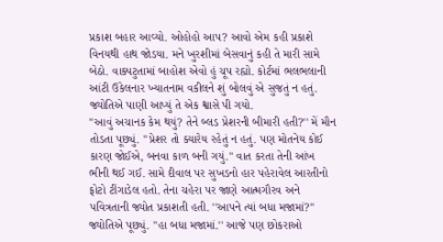પ્રકાશ બહાર આવ્યો. ઓહોહો આપ? આવો એમ કહી પ્રકાશે વિનયથી હાથ જોડયા. મને ખુરશીમાં બેસવાનું કહી તે મારી સામે બેઠો. વાક્પટુતામાં બાહોશ એવો હું ચૂપ રહ્યો. કોર્ટમાં ભલભલાની આંટી ઉકેલનાર ખ્યાતનામ વકીલને શું બોલવું એ સુજતું ન હતું. જ્યોતિએ પાણી આપ્યું તે એક શ્વાસે પી ગયો.
''આવું અચાનક કેમ થયું? તેને બ્લડ પ્રેશરની બીમારી હતી?'' મેં મૌન તોડતા પૂછ્યું. ''પ્રેશર તો ક્યારેય રહેતું ન હતું. પણ મોતનેય કોઈ કારણ જોઈએ, બનવા કાળ બની ગયું.'' વાત કરતા તેની આંખ ભીની થઈ ગઈ. સામે દીવાલ પર સુખડનો હાર પહેરાવેલ આરતીનો ફોટો ટીંગાડેલ હતો. તેના ચહેરા પર જાણે આત્મગૌરવ અને પવિત્રતાની જ્યોત પ્રકાશતી હતી. ''આપને ત્યાં બધા મજામાં?'' જ્યોતિએ પૂછ્યું. ''હા બધા મજામાં.'' આજે પણ છોકરાઓ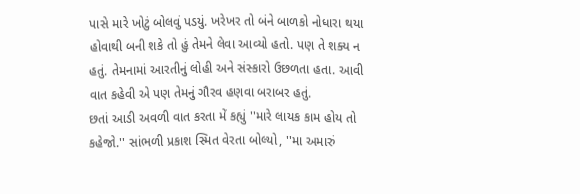પાસે મારે ખોટું બોલવું પડયું. ખરેખર તો બંને બાળકો નોધારા થયા હોવાથી બની શકે તો હું તેમને લેવા આવ્યો હતો. પણ તે શક્ય ન હતું. તેમનામાં આરતીનું લોહી અને સંસ્કારો ઉછળતા હતા. આવી વાત કહેવી એ પણ તેમનું ગૌરવ હણવા બરાબર હતું.
છતાં આડી અવળી વાત કરતા મેં કહ્યું ''મારે લાયક કામ હોય તો કહેજો.'' સાંભળી પ્રકાશ સ્મિત વેરતા બોલ્યો, ''મા અમારું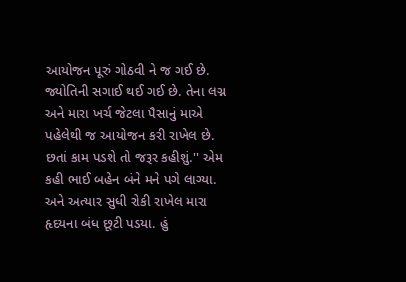આયોજન પૂરું ગોઠવી ને જ ગઈ છે. જ્યોતિની સગાઈ થઈ ગઈ છે. તેના લગ્ન અને મારા ખર્ચ જેટલા પૈસાનું માએ પહેલેથી જ આયોજન કરી રાખેલ છે. છતાં કામ પડશે તો જરૂર કહીશું.'' એમ કહી ભાઈ બહેન બંને મને પગે લાગ્યા. અને અત્યાર સુધી રોકી રાખેલ મારા હૃદયના બંધ છૂટી પડયા. હું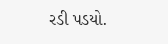રડી પડયો.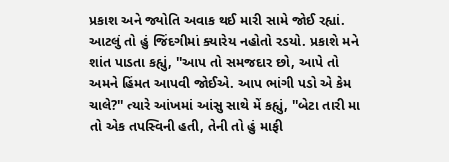પ્રકાશ અને જ્યોતિ અવાક થઈ મારી સામે જોઈ રહ્યાં. આટલું તો હું જિંદગીમાં ક્યારેય નહોતો રડયો. પ્રકાશે મને શાંત પાડતા કહ્યું, ''આપ તો સમજદાર છો, આપે તો અમને હિંમત આપવી જોઈએ. આપ ભાંગી પડો એ કેમ ચાલે?'' ત્યારે આંખમાં આંસુ સાથે મેં કહ્યું, ''બેટા તારી મા તો એક તપસ્વિની હતી, તેની તો હું માફી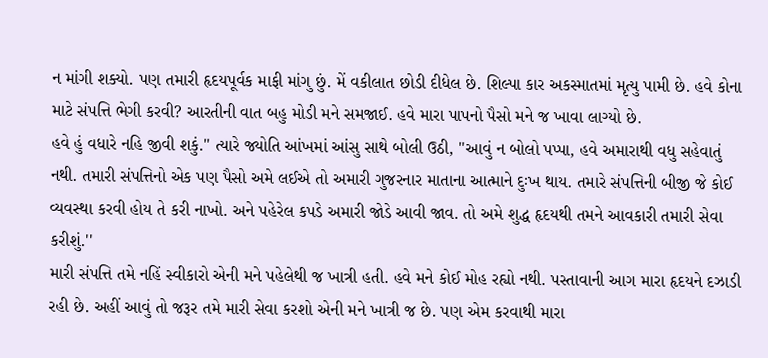ન માંગી શક્યો. પણ તમારી હૃદયપૂર્વક માફી માંગુ છું. મેં વકીલાત છોડી દીધેલ છે. શિલ્પા કાર અકસ્માતમાં મૃત્યુ પામી છે. હવે કોના માટે સંપત્તિ ભેગી કરવી? આરતીની વાત બહુ મોડી મને સમજાઈ. હવે મારા પાપનો પૈસો મને જ ખાવા લાગ્યો છે.
હવે હું વધારે નહિ જીવી શકું.'' ત્યારે જ્યોતિ આંખમાં આંસુ સાથે બોલી ઉઠી, ''આવું ન બોલો પપ્પા, હવે અમારાથી વધુ સહેવાતું નથી. તમારી સંપત્તિનો એક પણ પૈસો અમે લઈએ તો અમારી ગુજરનાર માતાના આત્માને દુઃખ થાય. તમારે સંપત્તિની બીજી જે કોઈ વ્યવસ્થા કરવી હોય તે કરી નાખો. અને પહેરેલ કપડે અમારી જોડે આવી જાવ. તો અમે શુદ્ધ હૃદયથી તમને આવકારી તમારી સેવા કરીશું.''
મારી સંપત્તિ તમે નહિં સ્વીકારો એની મને પહેલેથી જ ખાત્રી હતી. હવે મને કોઈ મોહ રહ્યો નથી. પસ્તાવાની આગ મારા હૃદયને દઝાડી રહી છે. અહીં આવું તો જરૂર તમે મારી સેવા કરશો એની મને ખાત્રી જ છે. પણ એમ કરવાથી મારા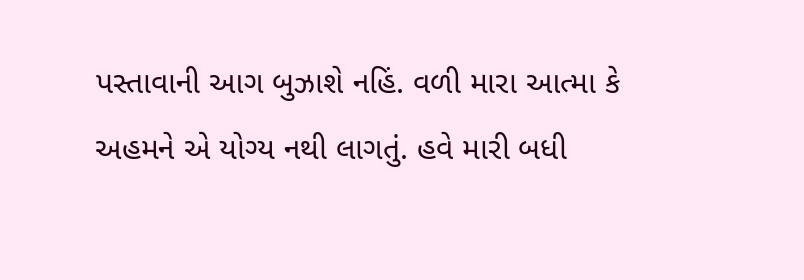પસ્તાવાની આગ બુઝાશે નહિં. વળી મારા આત્મા કે અહમને એ યોગ્ય નથી લાગતું. હવે મારી બધી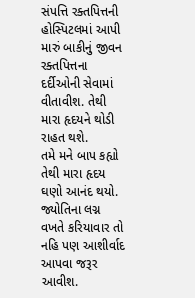સંપત્તિ રક્તપિત્તની હોસ્પિટલમાં આપી મારું બાકીનું જીવન રક્તપિત્તના દર્દીઓની સેવામાં વીતાવીશ. તેથી મારા હૃદયને થોડી રાહત થશે.
તમે મને બાપ કહ્યો તેથી મારા હૃદય ઘણો આનંદ થયો. જ્યોતિના લગ્ન વખતે કરિયાવાર તો નહિ પણ આશીર્વાદ આપવા જરૂર આવીશ.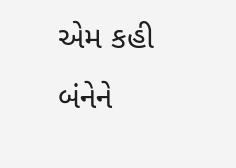એમ કહી બંનેને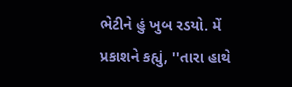ભેટીને હું ખુબ રડયો. મેં પ્રકાશને કહ્યું, ''તારા હાથે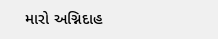મારો અગ્નિદાહ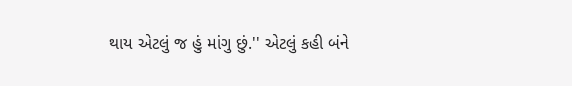થાય એટલું જ હું માંગુ છું.'' એટલું કહી બંને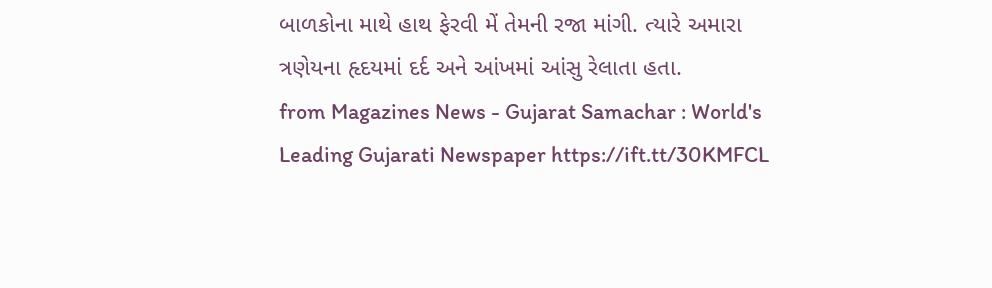બાળકોના માથે હાથ ફેરવી મેં તેમની રજા માંગી. ત્યારે અમારા ત્રણેયના હૃદયમાં દર્દ અને આંખમાં આંસુ રેલાતા હતા.
from Magazines News - Gujarat Samachar : World's Leading Gujarati Newspaper https://ift.tt/30KMFCL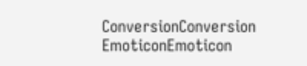ConversionConversion EmoticonEmoticon